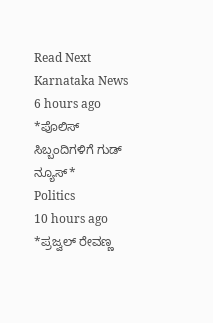Read Next
Karnataka News
6 hours ago
*ಪೊಲಿಸ್ ಸಿಬ್ಬಂದಿಗಳಿಗೆ ಗುಡ್ ನ್ಯೂಸ್*
Politics
10 hours ago
*ಪ್ರಜ್ವಲ್ ರೇವಣ್ಣ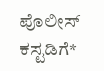ಪೊಲೀಸ್ ಕಸ್ಟಡಿಗೆ*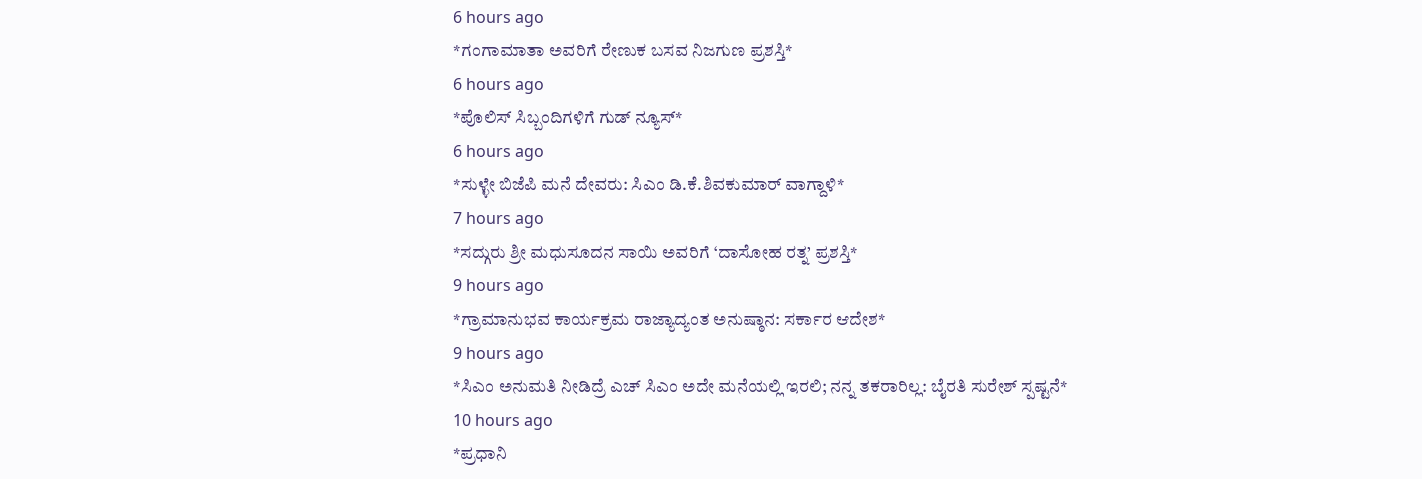6 hours ago
*ಗಂಗಾಮಾತಾ ಅವರಿಗೆ ರೇಣುಕ ಬಸವ ನಿಜಗುಣ ಪ್ರಶಸ್ತಿ*
6 hours ago
*ಪೊಲಿಸ್ ಸಿಬ್ಬಂದಿಗಳಿಗೆ ಗುಡ್ ನ್ಯೂಸ್*
6 hours ago
*ಸುಳ್ಳೇ ಬಿಜೆಪಿ ಮನೆ ದೇವರು: ಸಿಎಂ ಡಿ.ಕೆ.ಶಿವಕುಮಾರ್ ವಾಗ್ದಾಳಿ*
7 hours ago
*ಸದ್ಗುರು ಶ್ರೀ ಮಧುಸೂದನ ಸಾಯಿ ಅವರಿಗೆ ‘ದಾಸೋಹ ರತ್ನ’ ಪ್ರಶಸ್ತಿ*
9 hours ago
*ಗ್ರಾಮಾನುಭವ ಕಾರ್ಯಕ್ರಮ ರಾಜ್ಯಾದ್ಯಂತ ಅನುಷ್ಠಾನ: ಸರ್ಕಾರ ಆದೇಶ*
9 hours ago
*ಸಿಎಂ ಅನುಮತಿ ನೀಡಿದ್ರೆ ಎಚ್ ಸಿಎಂ ಅದೇ ಮನೆಯಲ್ಲಿ ಇರಲಿ; ನನ್ನ ತಕರಾರಿಲ್ಲ: ಬೈರತಿ ಸುರೇಶ್ ಸ್ಪಷ್ಟನೆ*
10 hours ago
*ಪ್ರಧಾನಿ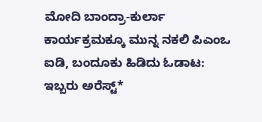ಮೋದಿ ಬಾಂದ್ರಾ-ಕುರ್ಲಾ ಕಾರ್ಯಕ್ರಮಕ್ಕೂ ಮುನ್ನ ನಕಲಿ ಪಿಎಂಒ ಐಡಿ, ಬಂದೂಕು ಹಿಡಿದು ಓಡಾಟ: ಇಬ್ಬರು ಅರೆಸ್ಟ್*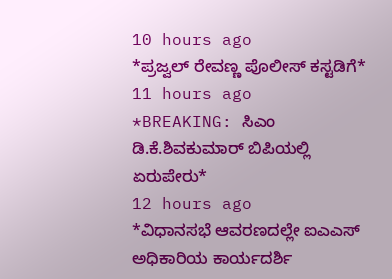10 hours ago
*ಪ್ರಜ್ವಲ್ ರೇವಣ್ಣ ಪೊಲೀಸ್ ಕಸ್ಟಡಿಗೆ*
11 hours ago
*BREAKING: ಸಿಎಂ ಡಿ.ಕೆ.ಶಿವಕುಮಾರ್ ಬಿಪಿಯಲ್ಲಿ ಏರುಪೇರು*
12 hours ago
*ವಿಧಾನಸಭೆ ಆವರಣದಲ್ಲೇ ಐಎಎಸ್ ಅಧಿಕಾರಿಯ ಕಾರ್ಯದರ್ಶಿ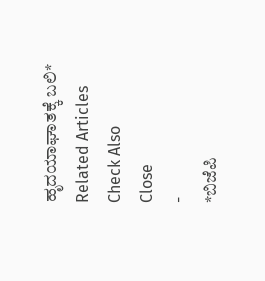ಹೃದಯಾಘಾತಕ್ಕೆ ಬಲಿ*
Related Articles
Check Also
Close
-
*ಬಿಜೆಪಿ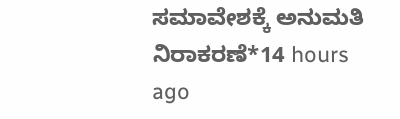ಸಮಾವೇಶಕ್ಕೆ ಅನುಮತಿ ನಿರಾಕರಣೆ*14 hours ago